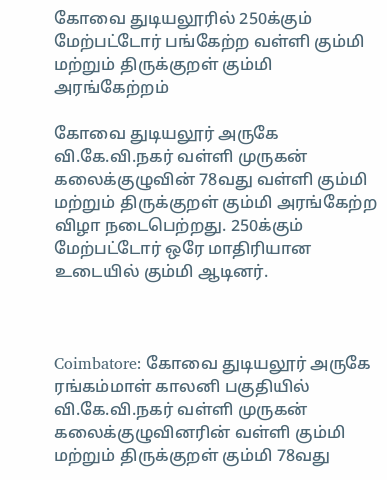கோவை துடியலூரில் 250க்கும் மேற்பட்டோர் பங்கேற்ற வள்ளி கும்மி மற்றும் திருக்குறள் கும்மி அரங்கேற்றம்

கோவை துடியலூர் அருகே வி.கே.வி.நகர் வள்ளி முருகன் கலைக்குழுவின் 78வது வள்ளி கும்மி மற்றும் திருக்குறள் கும்மி அரங்கேற்ற விழா நடைபெற்றது. 250க்கும் மேற்பட்டோர் ஒரே மாதிரியான உடையில் கும்மி ஆடினர்.



Coimbatore: கோவை துடியலூர் அருகே ரங்கம்மாள் காலனி பகுதியில் வி.கே.வி.நகர் வள்ளி முருகன் கலைக்குழுவினரின் வள்ளி கும்மி மற்றும் திருக்குறள் கும்மி 78வது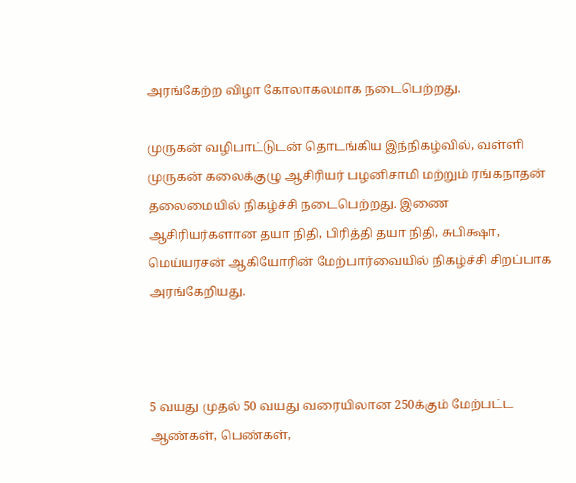அரங்கேற்ற விழா கோலாகலமாக நடைபெற்றது.

முருகன் வழிபாட்டுடன் தொடங்கிய இந்நிகழ்வில், வள்ளி முருகன் கலைக்குழு ஆசிரியர் பழனிசாமி மற்றும் ரங்கநாதன் தலைமையில் நிகழ்ச்சி நடைபெற்றது. இணை ஆசிரியர்களான தயா நிதி, பிரித்தி தயா நிதி, சுபிக்ஷா, மெய்யரசன் ஆகியோரின் மேற்பார்வையில் நிகழ்ச்சி சிறப்பாக அரங்கேறியது.



5 வயது முதல் 50 வயது வரையிலான 250க்கும் மேற்பட்ட ஆண்கள், பெண்கள்,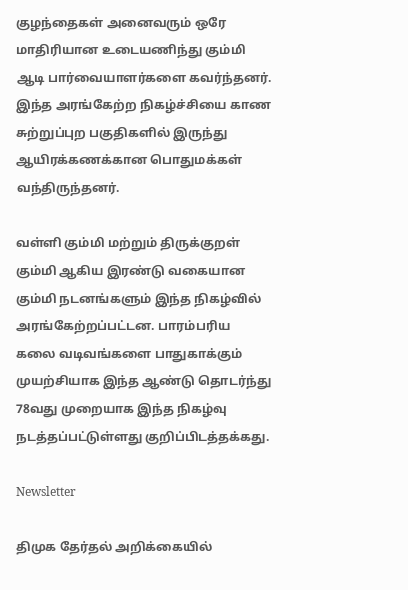குழந்தைகள் அனைவரும் ஒரே மாதிரியான உடையணிந்து கும்மி ஆடி பார்வையாளர்களை கவர்ந்தனர். இந்த அரங்கேற்ற நிகழ்ச்சியை காண சுற்றுப்புற பகுதிகளில் இருந்து ஆயிரக்கணக்கான பொதுமக்கள் வந்திருந்தனர்.

வள்ளி கும்மி மற்றும் திருக்குறள் கும்மி ஆகிய இரண்டு வகையான கும்மி நடனங்களும் இந்த நிகழ்வில் அரங்கேற்றப்பட்டன. பாரம்பரிய கலை வடிவங்களை பாதுகாக்கும் முயற்சியாக இந்த ஆண்டு தொடர்ந்து 78வது முறையாக இந்த நிகழ்வு நடத்தப்பட்டுள்ளது குறிப்பிடத்தக்கது.

Newsletter

திமுக தேர்தல் அறிக்கையில்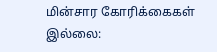மின்சார கோரிக்கைகள் இல்லை: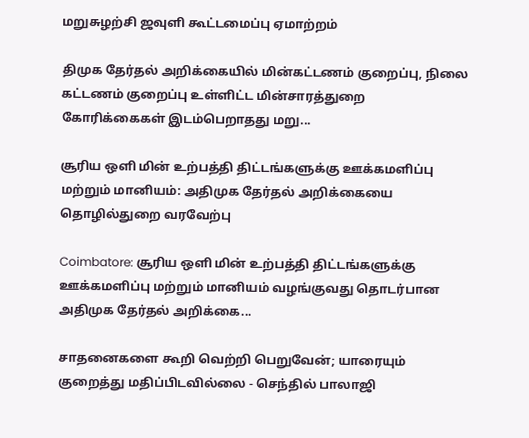மறுசுழற்சி ஜவுளி கூட்டமைப்பு ஏமாற்றம்

திமுக தேர்தல் அறிக்கையில் மின்கட்டணம் குறைப்பு, நிலை கட்டணம் குறைப்பு உள்ளிட்ட மின்சாரத்துறை கோரிக்கைகள் இடம்பெறாதது மறு...

சூரிய ஒளி மின் உற்பத்தி திட்டங்களுக்கு ஊக்கமளிப்பு மற்றும் மானியம்: அதிமுக தேர்தல் அறிக்கையை தொழில்துறை வரவேற்பு

Coimbatore: சூரிய ஒளி மின் உற்பத்தி திட்டங்களுக்கு ஊக்கமளிப்பு மற்றும் மானியம் வழங்குவது தொடர்பான அதிமுக தேர்தல் அறிக்கை...

சாதனைகளை கூறி வெற்றி பெறுவேன்; யாரையும் குறைத்து மதிப்பிடவில்லை - செந்தில் பாலாஜி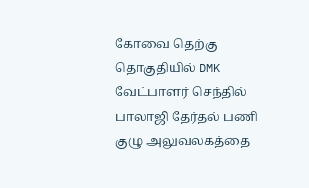கோவை தெற்கு தொகுதியில் DMK வேட்பாளர் செந்தில் பாலாஜி தேர்தல் பணி குழு அலுவலகத்தை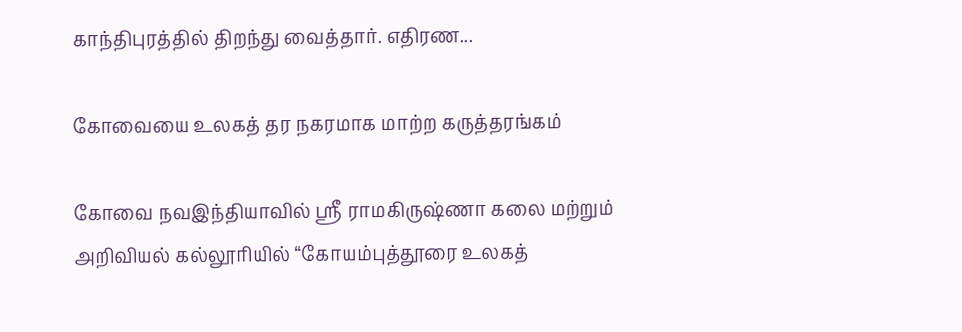காந்திபுரத்தில் திறந்து வைத்தார். எதிரண...

கோவையை உலகத் தர நகரமாக மாற்ற கருத்தரங்கம்

கோவை நவஇந்தியாவில் ஸ்ரீ ராமகிருஷ்ணா கலை மற்றும் அறிவியல் கல்லூரியில் “கோயம்புத்தூரை உலகத்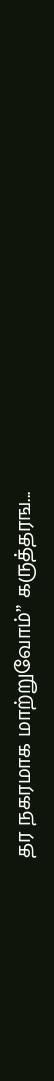தர நகரமாக மாற்றுவோம்” கருத்தரங...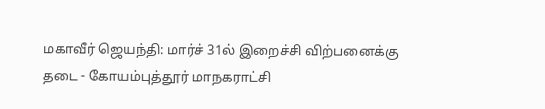மகாவீர் ஜெயந்தி: மார்ச் 31ல் இறைச்சி விற்பனைக்கு தடை - கோயம்புத்தூர் மாநகராட்சி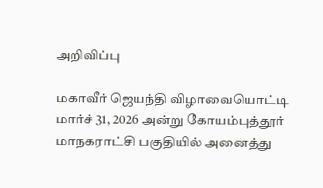அறிவிப்பு

மகாவீர் ஜெயந்தி விழாவையொட்டி மார்ச் 31, 2026 அன்று கோயம்புத்தூர் மாநகராட்சி பகுதியில் அனைத்து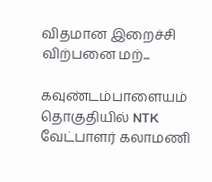விதமான இறைச்சி விற்பனை மற்...

கவுண்டம்பாளையம் தொகுதியில் NTK வேட்பாளர் கலாமணி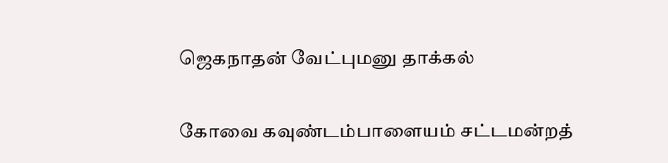ஜெகநாதன் வேட்புமனு தாக்கல்

கோவை கவுண்டம்பாளையம் சட்டமன்றத்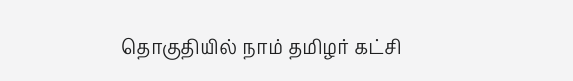தொகுதியில் நாம் தமிழர் கட்சி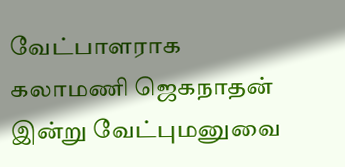வேட்பாளராக கலாமணி ஜெகநாதன் இன்று வேட்புமனுவை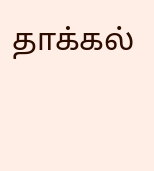தாக்கல்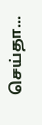செய்தா...